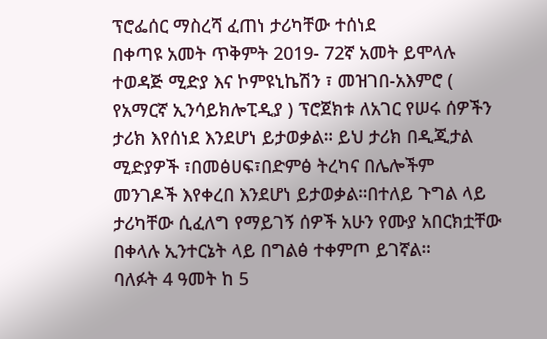ፕሮፌሰር ማስረሻ ፈጠነ ታሪካቸው ተሰነደ
በቀጣዩ አመት ጥቅምት 2019- 72ኛ አመት ይሞላሉ
ተወዳጅ ሚድያ እና ኮምዩኒኬሽን ፣ መዝገበ-አእምሮ ( የአማርኛ ኢንሳይክሎፒዲያ ) ፕሮጀክቱ ለአገር የሠሩ ሰዎችን ታሪክ እየሰነደ እንደሆነ ይታወቃል። ይህ ታሪክ በዲጂታል ሚድያዎች ፣በመፅሀፍ፣በድምፅ ትረካና በሌሎችም መንገዶች እየቀረበ እንደሆነ ይታወቃል።በተለይ ጉግል ላይ ታሪካቸው ሲፈለግ የማይገኝ ሰዎች አሁን የሙያ አበርክቷቸው በቀላሉ ኢንተርኔት ላይ በግልፅ ተቀምጦ ይገኛል።
ባለፉት 4 ዓመት ከ 5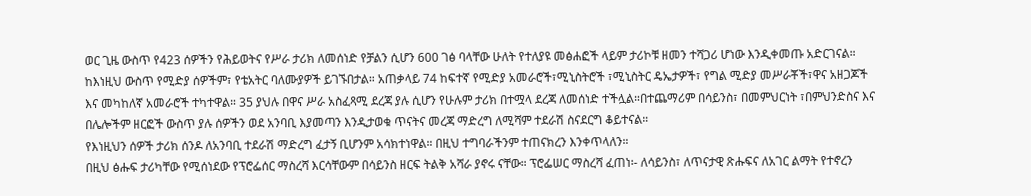ወር ጊዜ ውስጥ የ423 ሰዎችን የሕይወትና የሥራ ታሪክ ለመሰነድ የቻልን ሲሆን 600 ገፅ ባላቸው ሁለት የተለያዩ መፅሐፎች ላይም ታሪኮቹ ዘመን ተሻጋሪ ሆነው እንዲቀመጡ አድርገናል።
ከእነዚህ ውስጥ የሚድያ ሰዎችም፣ የቴአትር ባለሙያዎች ይገኙበታል። አጠቃላይ 74 ከፍተኛ የሚድያ አመራሮች፣ሚኒስትሮች ፣ሚኒስትር ዴኤታዎች፣ የግል ሚድያ መሥራቾች፣ዋና አዘጋጆች እና መካከለኛ አመራሮች ተካተዋል። 35 ያህሉ በዋና ሥራ አስፈጻሚ ደረጃ ያሉ ሲሆን የሁሉም ታሪክ በተሟላ ደረጃ ለመሰነድ ተችሏል።በተጨማሪም በሳይንስ፣ በመምህርነት ፣በምህንድስና እና በሌሎችም ዘርፎች ውስጥ ያሉ ሰዎችን ወደ አንባቢ እያመጣን እንዲታወቁ ጥናትና መረጃ ማድረግ ለሚሻም ተደራሽ ስናደርግ ቆይተናል።
የእነዚህን ሰዎች ታሪክ ሰንዶ ለአንባቢ ተደራሽ ማድረግ ፈታኝ ቢሆንም አሳክተነዋል። በዚህ ተግባራችንም ተጠናክረን እንቀጥላለን።
በዚህ ፅሑፍ ታሪካቸው የሚሰነደው የፕሮፌሰር ማስረሻ እርሳቸውም በሳይንስ ዘርፍ ትልቅ አሻራ ያኖሩ ናቸው። ፕሮፌሠር ማስረሻ ፈጠነ፡- ለሳይንስ፣ ለጥናታዊ ጽሑፍና ለአገር ልማት የተኖረን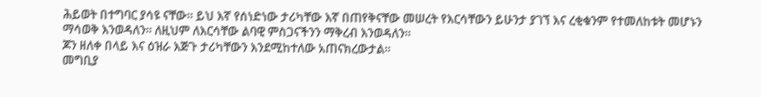ሕይወት በተግባር ያሳዩ ናቸው። ይህ እኛ የሰነድነው ታሪካቸው እኛ በጠየቅናቸው መሠረት የእርሳቸውን ይሁንታ ያገኘ እና ረቂቁንም የተመለከቱት መሆኑን ማሳወቅ እንወዳለን። ለዚህም ለእርሳቸው ልባዊ ምስጋናችንን ማቅረብ እንወዳለን።
ጆን ዘለቀ በላይ እና ዕዝራ እጅጉ ታሪካቸውን እንደሚከተለው አጠናክረውታል።
መግቢያ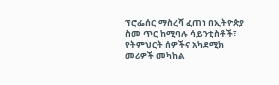ፕሮፌሰር ማስረሻ ፈጠነ በኢትዮጵያ ስመ ጥር ከሚባሉ ሳይንቲስቶች፣ የትምህርት ሰዎችና አካደሚክ መሪዎች መካከል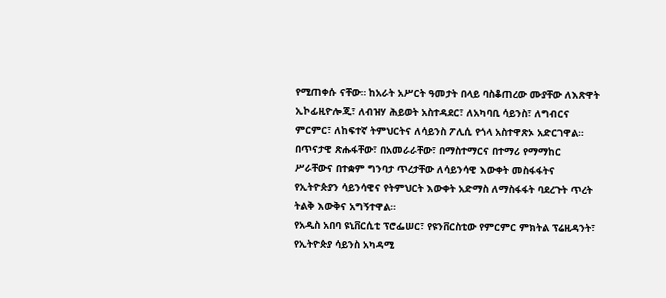የሚጠቀሱ ናቸው። ከአራት አሥርት ዓመታት በላይ ባስቆጠረው ሙያቸው ለእጽዋት ኢኮፊዚዮሎጂ፣ ለብዝሃ ሕይወት አስተዳደር፣ ለአካባቢ ሳይንስ፣ ለግብርና ምርምር፣ ለከፍተኛ ትምህርትና ለሳይንስ ፖሊሲ የጎላ አስተዋጽኦ አድርገዋል። በጥናታዊ ጽሑፋቸው፣ በአመራራቸው፣ በማስተማርና በተማሪ የማማከር ሥራቸውና በተቋም ግንባታ ጥረታቸው ለሳይንሳዊ እውቀት መስፋፋትና የኢትዮጵያን ሳይንሳዊና የትምህርት እውቀት አድማስ ለማስፋፋት ባደረጉት ጥረት ትልቅ እውቅና አግኝተዋል።
የአዲስ አበባ ዩኒቨርሲቲ ፕሮፌሠር፣ የዩንቨርስቲው የምርምር ምክትል ፕሬዚዳንት፣ የኢትዮጵያ ሳይንስ አካዳሚ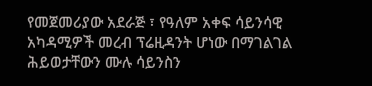የመጀመሪያው አደራጅ ፣ የዓለም አቀፍ ሳይንሳዊ አካዳሚዎች መረብ ፕሬዚዳንት ሆነው በማገልገል ሕይወታቸውን ሙሉ ሳይንስን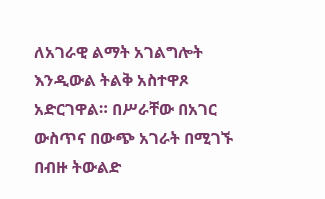ለአገራዊ ልማት አገልግሎት እንዲውል ትልቅ አስተዋጾ አድርገዋል። በሥራቸው በአገር ውስጥና በውጭ አገራት በሚገኙ በብዙ ትውልድ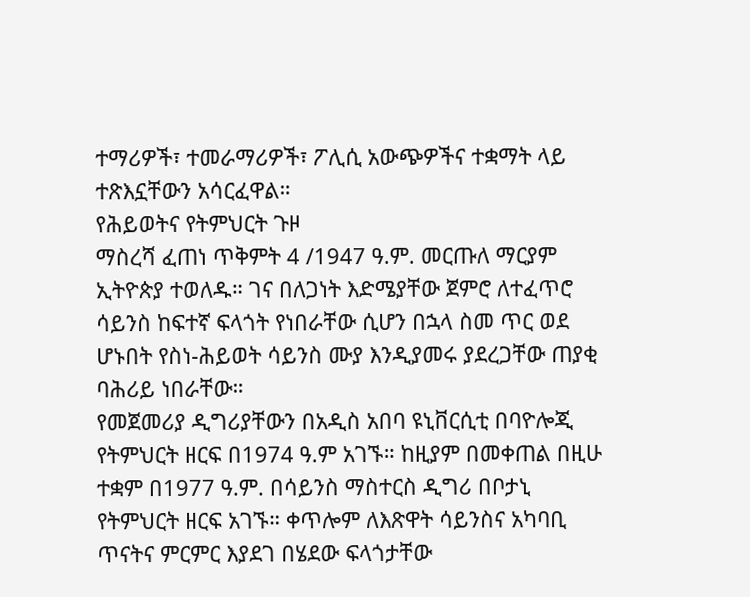ተማሪዎች፣ ተመራማሪዎች፣ ፖሊሲ አውጭዎችና ተቋማት ላይ ተጽእኗቸውን አሳርፈዋል።
የሕይወትና የትምህርት ጉዞ
ማስረሻ ፈጠነ ጥቅምት 4 /1947 ዓ.ም. መርጡለ ማርያም ኢትዮጵያ ተወለዱ። ገና በለጋነት እድሜያቸው ጀምሮ ለተፈጥሮ ሳይንስ ከፍተኛ ፍላጎት የነበራቸው ሲሆን በኋላ ስመ ጥር ወደ ሆኑበት የስነ-ሕይወት ሳይንስ ሙያ እንዲያመሩ ያደረጋቸው ጠያቂ ባሕሪይ ነበራቸው።
የመጀመሪያ ዲግሪያቸውን በአዲስ አበባ ዩኒቨርሲቲ በባዮሎጂ የትምህርት ዘርፍ በ1974 ዓ.ም አገኙ። ከዚያም በመቀጠል በዚሁ ተቋም በ1977 ዓ.ም. በሳይንስ ማስተርስ ዲግሪ በቦታኒ የትምህርት ዘርፍ አገኙ። ቀጥሎም ለእጽዋት ሳይንስና አካባቢ ጥናትና ምርምር እያደገ በሄደው ፍላጎታቸው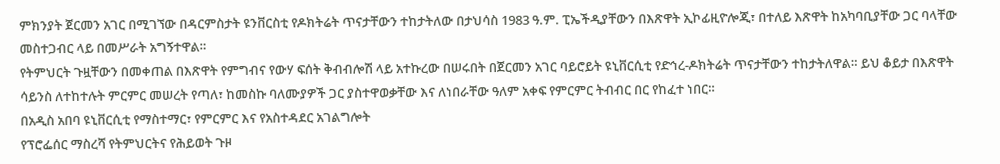ምክንያት ጀርመን አገር በሚገኘው በዳርምስታት ዩንቨርስቲ የዶክትሬት ጥናታቸውን ተከታትለው በታህሳስ 1983 ዓ.ም. ፒኤችዲያቸውን በእጽዋት ኢኮፊዚዮሎጂ፣ በተለይ እጽዋት ከአካባቢያቸው ጋር ባላቸው መስተጋብር ላይ በመሥራት አግኝተዋል።
የትምህርት ጉዟቸውን በመቀጠል በእጽዋት የምግብና የውሃ ፍሰት ቅብብሎሽ ላይ አተኩረው በሠሩበት በጀርመን አገር ባይሮይት ዩኒቨርሲቲ የድኅረ-ዶክትሬት ጥናታቸውን ተከታትለዋል። ይህ ቆይታ በእጽዋት ሳይንስ ለተከተሉት ምርምር መሠረት የጣለ፣ ከመስኩ ባለሙያዎች ጋር ያስተዋወቃቸው እና ለነበራቸው ዓለም አቀፍ የምርምር ትብብር በር የከፈተ ነበር።
በአዲስ አበባ ዩኒቨርሲቲ የማስተማር፣ የምርምር እና የአስተዳደር አገልግሎት
የፕሮፌሰር ማስረሻ የትምህርትና የሕይወት ጉዞ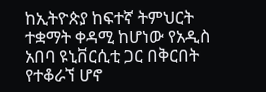ከኢትዮጵያ ከፍተኛ ትምህርት ተቋማት ቀዳሚ ከሆነው የአዲስ አበባ ዩኒቨርሲቲ ጋር በቅርበት የተቆራኘ ሆኖ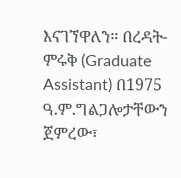እናገኘዋለን። በረዳት-ምሩቅ (Graduate Assistant) በ1975 ዓ.ም.ግልጋሎታቸውን ጀምረው፣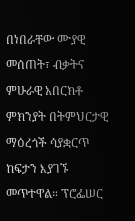በነበራቸው ሙያዊ መሰጠት፣ ብቃትና ምሁራዊ አበርክቶ ምክንያት በትምህርታዊ ማዕረጎች ሳያቋርጥ ከፍታን እያገኙ መጥተዋል። ፕሮፌሠር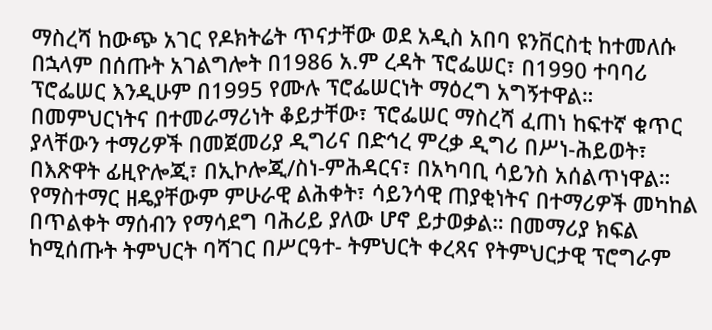ማስረሻ ከውጭ አገር የዶክትሬት ጥናታቸው ወደ አዲስ አበባ ዩንቨርስቲ ከተመለሱ በኋላም በሰጡት አገልግሎት በ1986 አ.ም ረዳት ፕሮፌሠር፣ በ1990 ተባባሪ ፕሮፌሠር እንዲሁም በ1995 የሙሉ ፕሮፌሠርነት ማዕረግ አግኝተዋል።
በመምህርነትና በተመራማሪነት ቆይታቸው፣ ፕሮፌሠር ማስረሻ ፈጠነ ከፍተኛ ቁጥር ያላቸውን ተማሪዎች በመጀመሪያ ዲግሪና በድኅረ ምረቃ ዲግሪ በሥነ-ሕይወት፣ በእጽዋት ፊዚዮሎጂ፣ በኢኮሎጂ/ስነ-ምሕዳርና፣ በአካባቢ ሳይንስ አሰልጥነዋል። የማስተማር ዘዴያቸውም ምሁራዊ ልሕቀት፣ ሳይንሳዊ ጠያቂነትና በተማሪዎች መካከል በጥልቀት ማሰብን የማሳደግ ባሕሪይ ያለው ሆኖ ይታወቃል። በመማሪያ ክፍል ከሚሰጡት ትምህርት ባሻገር በሥርዓተ- ትምህርት ቀረጻና የትምህርታዊ ፕሮግራም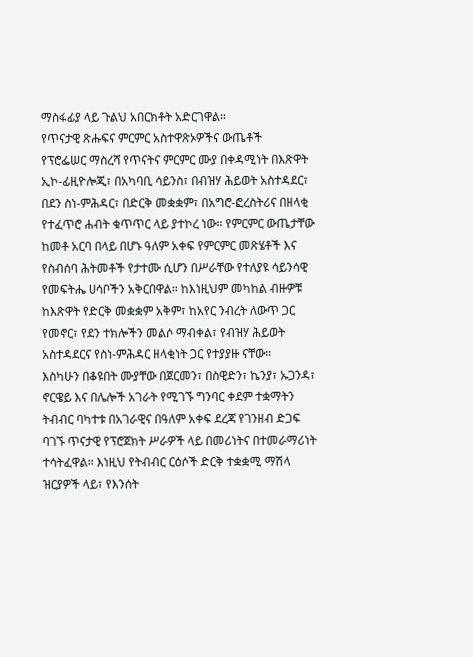ማስፋፊያ ላይ ጉልህ አበርክቶት አድርገዋል።
የጥናታዊ ጽሑፍና ምርምር አስተዋጽኦዎችና ውጤቶች
የፕሮፌሠር ማስረሻ የጥናትና ምርምር ሙያ በቀዳሚነት በእጽዋት ኢኮ-ፊዚዮሎጂ፣ በአካባቢ ሳይንስ፣ በብዝሃ ሕይወት አስተዳደር፣ በደን ስነ-ምሕዳር፣ በድርቅ መቋቋም፣ በአግሮ-ፎረስትሪና በዘላቂ የተፈጥሮ ሐብት ቁጥጥር ላይ ያተኮረ ነው። የምርምር ውጤታቸው ከመቶ አርባ በላይ በሆኑ ዓለም አቀፍ የምርምር መጽሄቶች እና የስብሰባ ሕትመቶች የታተሙ ሲሆን በሥራቸው የተለያዩ ሳይንሳዊ የመፍትሔ ሀሳቦችን አቅርበዋል። ከእነዚህም መካከል ብዙዎቹ ከእጽዋት የድርቅ መቋቋም አቅም፣ ከአየር ንብረት ለውጥ ጋር የመኖር፣ የደን ተክሎችን መልሶ ማብቀል፣ የብዝሃ ሕይወት አስተዳደርና የስነ-ምሕዳር ዘላቂነት ጋር የተያያዙ ናቸው።
እስካሁን በቆዩበት ሙያቸው በጀርመን፣ በስዊድን፣ ኬንያ፣ ኡጋንዳ፣ ኖርዌይ እና በሌሎች አገራት የሚገኙ ግንባር ቀደም ተቋማትን ትብብር ባካተቱ በአገራዊና በዓለም አቀፍ ደረጃ የገንዘብ ድጋፍ ባገኙ ጥናታዊ የፕሮጀክት ሥራዎች ላይ በመሪነትና በተመራማሪነት ተሳትፈዋል። እነዚህ የትብብር ርዕሶች ድርቅ ተቋቋሚ ማሽላ ዝርያዎች ላይ፣ የእንሰት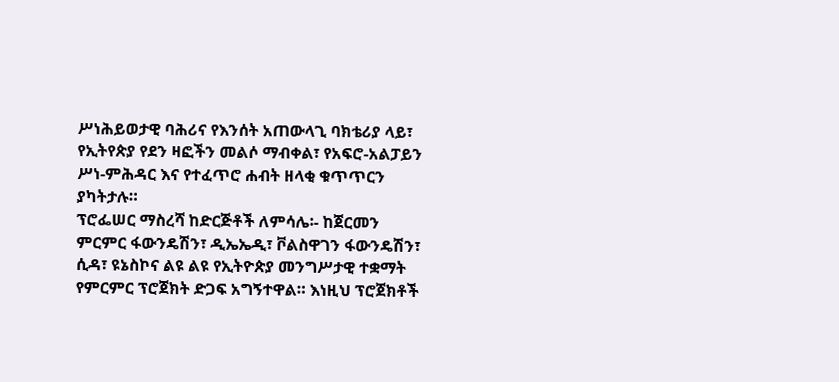ሥነሕይወታዊ ባሕሪና የእንሰት አጠውላጊ ባክቴሪያ ላይ፣ የኢትየጵያ የደን ዛፎችን መልሶ ማብቀል፣ የአፍሮ-አልፓይን ሥነ-ምሕዳር እና የተፈጥሮ ሐብት ዘላቂ ቁጥጥርን ያካትታሉ።
ፕሮፌሠር ማስረሻ ከድርጅቶች ለምሳሌ፡- ከጀርመን ምርምር ፋውንዴሽን፣ ዲኤኤዲ፣ ቮልስዋገን ፋውንዴሽን፣ ሲዳ፣ ዩኔስኮና ልዩ ልዩ የኢትዮጵያ መንግሥታዊ ተቋማት የምርምር ፕሮጀክት ድጋፍ አግኝተዋል። እነዚህ ፕሮጀክቶች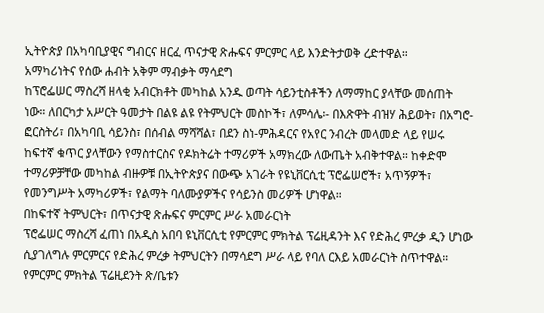ኢትዮጵያ በአካባቢያዊና ግብርና ዘርፈ ጥናታዊ ጽሑፍና ምርምር ላይ እንድትታወቅ ረድተዋል።
አማካሪነትና የሰው ሐብት አቅም ማብቃት ማሳደግ
ከፕሮፌሠር ማስረሻ ዘላቂ አብርክቶት መካከል አንዱ ወጣት ሳይንቲስቶችን ለማማከር ያላቸው መሰጠት ነው። ለበርካታ አሥርት ዓመታት በልዩ ልዩ የትምህርት መስኮች፣ ለምሳሌ፡- በእጽዋት ብዝሃ ሕይወት፣ በአግሮ-ፎርስትሪ፣ በአካባቢ ሳይንስ፣ በሰብል ማሻሻል፣ በደን ስነ-ምሕዳርና የአየር ንብረት መላመድ ላይ የሠሩ ከፍተኛ ቁጥር ያላቸውን የማስተርስና የዶክትሬት ተማሪዎች አማክረው ለውጤት አብቅተዋል። ከቀድሞ ተማሪዎቻቸው መካከል ብዙዎቹ በኢትዮጵያና በውጭ አገራት የዩኒቨርሲቲ ፕሮፌሠሮች፣ አጥኝዎች፣ የመንግሥት አማካሪዎች፣ የልማት ባለሙያዎችና የሳይንስ መሪዎች ሆነዋል።
በከፍተኛ ትምህርት፣ በጥናታዊ ጽሑፍና ምርምር ሥራ አመራርነት
ፕሮፌሠር ማስረሻ ፈጠነ በአዲስ አበባ ዩኒቨርሲቲ የምርምር ምክትል ፕሬዚዳንት እና የድሕረ ምረቃ ዲን ሆነው ሲያገለግሉ ምርምርና የድሕረ ምረቃ ትምህርትን በማሳደግ ሥራ ላይ የባለ ርእይ አመራርነት ስጥተዋል። የምርምር ምክትል ፕሬዚደንት ጽ/ቤቱን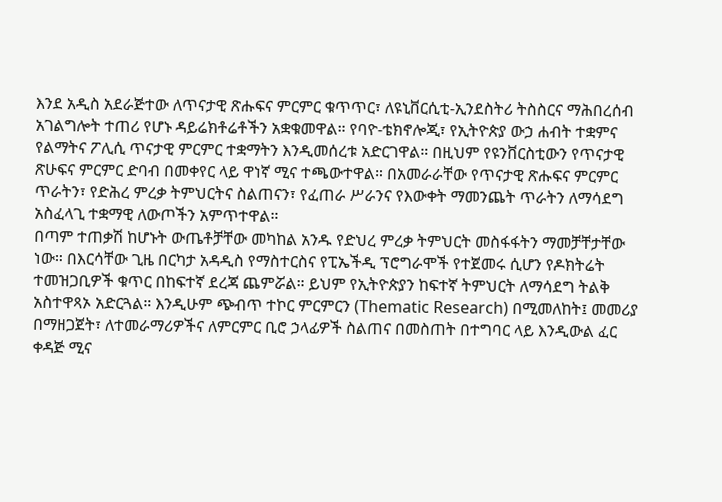እንደ አዲስ አደራጅተው ለጥናታዊ ጽሑፍና ምርምር ቁጥጥር፣ ለዩኒቨርሲቲ-ኢንደስትሪ ትስስርና ማሕበረሰብ አገልግሎት ተጠሪ የሆኑ ዳይሬክቶሬቶችን አቋቁመዋል። የባዮ-ቴክኖሎጂ፣ የኢትዮጵያ ውኃ ሐብት ተቋምና የልማትና ፖሊሲ ጥናታዊ ምርምር ተቋማትን እንዲመሰረቱ አድርገዋል። በዚህም የዩንቨርስቲውን የጥናታዊ ጽሁፍና ምርምር ድባብ በመቀየር ላይ ዋነኛ ሚና ተጫውተዋል። በአመራራቸው የጥናታዊ ጽሑፍና ምርምር ጥራትን፣ የድሕረ ምረቃ ትምህርትና ስልጠናን፣ የፈጠራ ሥራንና የእውቀት ማመንጨት ጥራትን ለማሳደግ አስፈላጊ ተቋማዊ ለውጦችን አምጥተዋል።
በጣም ተጠቃሽ ከሆኑት ውጤቶቻቸው መካከል አንዱ የድህረ ምረቃ ትምህርት መስፋፋትን ማመቻቸታቸው ነው። በእርሳቸው ጊዜ በርካታ አዳዲስ የማስተርስና የፒኤችዲ ፕሮግራሞች የተጀመሩ ሲሆን የዶክትሬት ተመዝጋቢዎች ቁጥር በከፍተኛ ደረጃ ጨምሯል። ይህም የኢትዮጵያን ከፍተኛ ትምህርት ለማሳደግ ትልቅ አስተዋጻኦ አድርጓል። እንዲሁም ጭብጥ ተኮር ምርምርን (Thematic Research) በሚመለከት፤ መመሪያ በማዘጋጀት፣ ለተመራማሪዎችና ለምርምር ቢሮ ኃላፊዎች ስልጠና በመስጠት በተግባር ላይ እንዲውል ፈር ቀዳጅ ሚና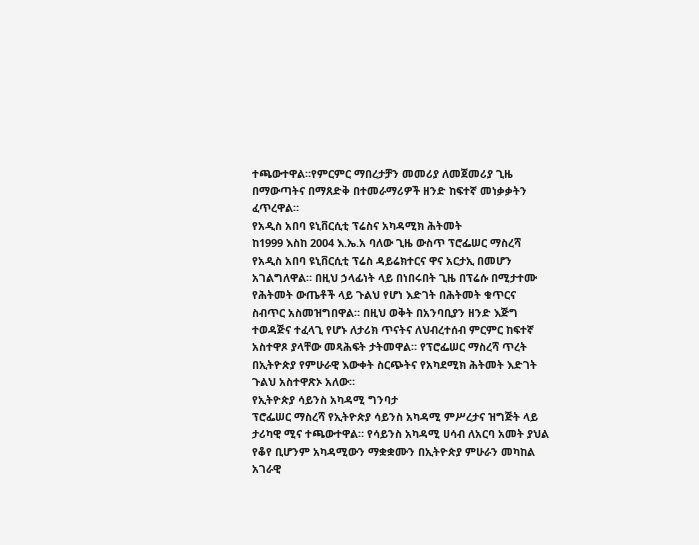ተጫውተዋል።የምርምር ማበረታቻን መመሪያ ለመጀመሪያ ጊዜ በማውጣትና በማጸድቅ በተመራማሪዎች ዘንድ ከፍተኛ መነቃቃትን ፈጥረዋል።
የአዲስ አበባ ዩኒቨርሲቲ ፕሬስና አካዳሚክ ሕትመት
ከ1999 እስከ 2004 እ.ኤ.አ ባለው ጊዜ ውስጥ ፕሮፌሠር ማስረሻ የአዲስ አበባ ዩኒቨርሲቲ ፕሬስ ዳይሬክተርና ዋና አርታኢ በመሆን አገልግለዋል። በዚህ ኃላፊነት ላይ በነበሩበት ጊዜ በፕሬሱ በሚታተሙ የሕትመት ውጤቶች ላይ ጉልህ የሆነ እድገት በሕትመት ቁጥርና ስብጥር አስመዝግበዋል። በዚህ ወቅት በአንባቢያን ዘንድ እጅግ ተወዳጅና ተፈላጊ የሆኑ ለታሪክ ጥናትና ለህብረተሰብ ምርምር ከፍተኛ አስተዋጾ ያላቸው መጻሕፍት ታትመዋል። የፕሮፌሠር ማስረሻ ጥረት በኢትዮጵያ የምሁራዊ እውቀት ስርጭትና የአካደሚክ ሕትመት እድገት ጉልህ አስተዋጽኦ አለው።
የኢትዮጵያ ሳይንስ አካዳሚ ግንባታ
ፕሮፌሠር ማስረሻ የኢትዮጵያ ሳይንስ አካዳሚ ምሥረታና ዝግጅት ላይ ታሪካዊ ሚና ተጫውተዋል። የሳይንስ አካዳሚ ሀሳብ ለአርባ አመት ያህል የቆየ ቢሆንም አካዳሚውን ማቋቋሙን በኢትዮጵያ ምሁራን መካከል አገራዊ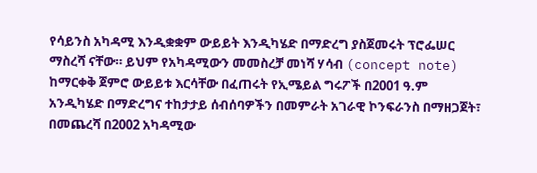የሳይንስ አካዳሚ እንዲቋቋም ውይይት እንዲካሄድ በማድረግ ያስጀመሩት ፕሮፌሠር ማስረሻ ናቸው። ይህም የአካዳሚውን መመስረቻ መነሻ ሃሳብ (concept note) ከማርቀቅ ጀምሮ ውይይቱ እርሳቸው በፈጠሩት የኢሜይል ግሩፖች በ2001 ዓ.ም አንዲካሄድ በማድረግና ተከታታይ ሰብሰባዎችን በመምራት አገራዊ ኮንፍራንስ በማዘጋጀት፣ በመጨረሻ በ2002 አካዳሚው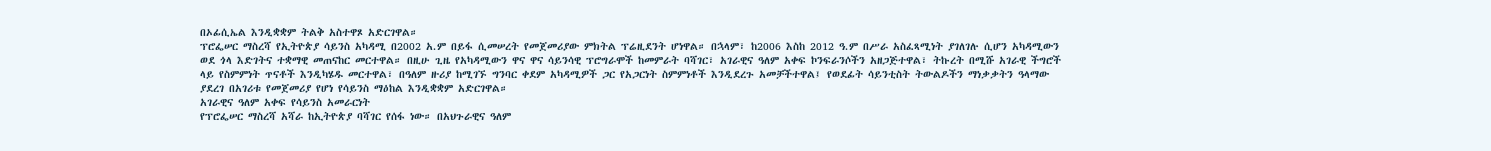በኦፊሲኤል እንዲቋቋም ትልቅ አስተዋጾ አድርገዋል።
ፕሮፌሠር ማስረሻ የኢትዮጵያ ሳይንስ አካዳሚ በ2002 አ.ም በይፋ ሲመሠረት የመጀመሪያው ምክትል ፕሬዚደንት ሆነዋል። በኋላም፣ ከ2006 እስከ 2012 ዓ.ም በሥራ አስፈጻሚነት ያገለገሉ ሲሆን አካዳሚውን ወደ ጎላ እድገትና ተቋማዊ መጠናከር መርተዋል። በዚሁ ጊዜ የአካዳሚውን ዋና ዋና ሳይንሳዊ ፕሮግራሞች ከመምራት ባሻገር፣ አገራዊና ዓለም አቀፍ ኮንፍራንሶችን አዘጋጅተዋል፣ ትኩረት በሚሹ አገራዊ ችግሮች ላይ የስምምነት ጥናቶች እንዲካሄዱ መርተዋል፣ በዓለም ዙሪያ ከሚገኙ ግንባር ቀደም አካዳሚዎች ጋር የአጋርነት ስምምነቶች እንዲደረጉ አመቻችተዋል፤ የወደፊት ሳይንቲስት ትውልዶችን ማነቃቃትን ዓላማው ያደረገ በአገሪቱ የመጀመሪያ የሆነ የሳይንስ ማዕከል እንዲቋቋም አድርገዋል።
አገራዊና ዓለም አቀፍ የሳይንስ አመራርነት
የፕሮፌሠር ማስረሻ አሻራ ከኢትዮጵያ ባሻገር የሰፋ ነው። በአህጉራዊና ዓለም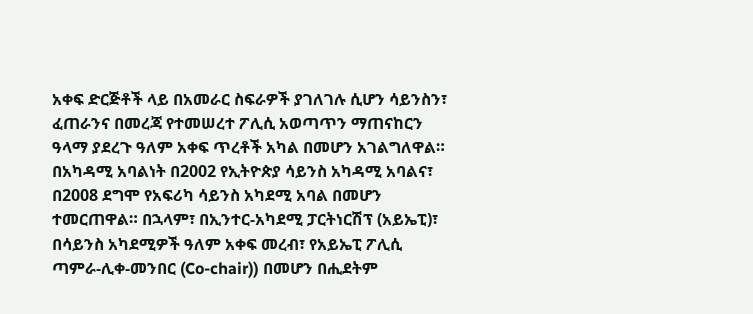አቀፍ ድርጅቶች ላይ በአመራር ስፍራዎች ያገለገሉ ሲሆን ሳይንስን፣ ፈጠራንና በመረጃ የተመሠረተ ፖሊሲ አወጣጥን ማጠናከርን ዓላማ ያደረጉ ዓለም አቀፍ ጥረቶች አካል በመሆን አገልግለዋል። በአካዳሚ አባልነት በ2002 የኢትዮጵያ ሳይንስ አካዳሚ አባልና፣ በ2008 ደግሞ የአፍሪካ ሳይንስ አካደሚ አባል በመሆን ተመርጠዋል። በኋላም፣ በኢንተር-አካደሚ ፓርትነርሽፕ (አይኤፒ)፣ በሳይንስ አካደሚዎች ዓለም አቀፍ መረብ፣ የአይኤፒ ፖሊሲ ጣምራ-ሊቀ-መንበር (Co-chair)) በመሆን በሒደትም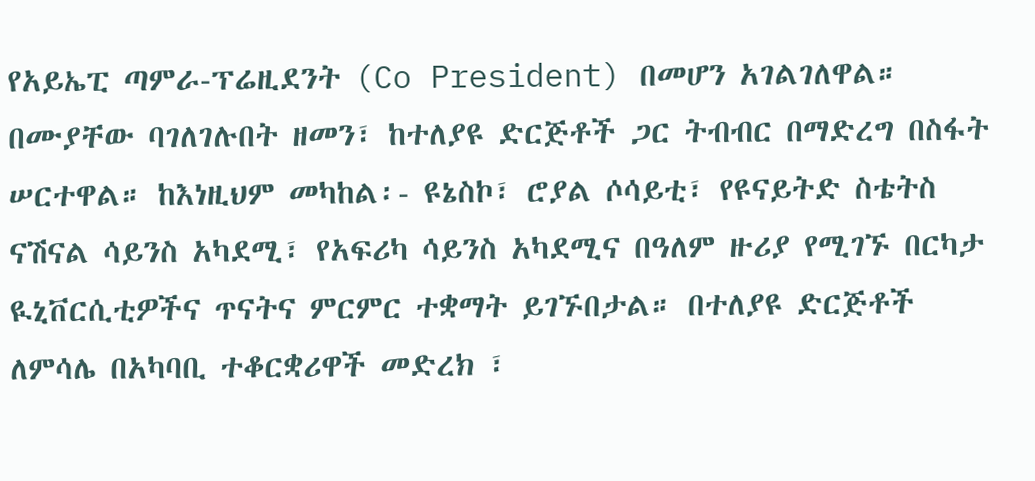የአይኤፒ ጣምራ-ፕሬዚደንት (Co President) በመሆን አገልገለዋል።
በሙያቸው ባገለገሉበት ዘመን፣ ከተለያዩ ድርጅቶች ጋር ትብብር በማድረግ በስፋት ሠርተዋል። ከእነዚህም መካከል፡- ዩኔስኮ፣ ሮያል ሶሳይቲ፣ የዩናይትድ ስቴትስ ናሽናል ሳይንስ አካደሚ፣ የአፍሪካ ሳይንስ አካደሚና በዓለም ዙሪያ የሚገኙ በርካታ ዪኒቨርሲቲዎችና ጥናትና ምርምር ተቋማት ይገኙበታል። በተለያዩ ድርጅቶች ለምሳሌ በአካባቢ ተቆርቋሪዋች መድረክ ፣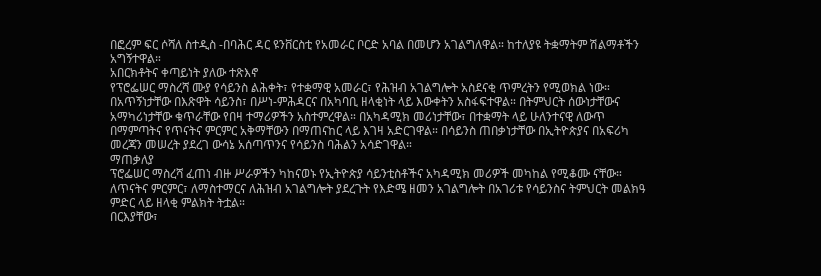በፎረም ፍር ሶሻለ ስተዲስ -በባሕር ዳር ዩንቨርስቲ የአመራር ቦርድ አባል በመሆን አገልግለዋል። ከተለያዩ ትቋማትም ሽልማቶችን አግኝተዋል።
አበርክቶትና ቀጣይነት ያለው ተጽእኖ
የፕሮፌሠር ማስረሻ ሙያ የሳይንስ ልሕቀት፣ የተቋማዊ አመራር፣ የሕዝብ አገልግሎት አስደናቂ ጥምረትን የሚወክል ነው። በአጥኝነታቸው በእጽዋት ሳይንስ፣ በሥነ-ምሕዳርና በአካባቢ ዘላቂነት ላይ እውቀትን አስፋፍተዋል። በትምህርት ሰውነታቸውና አማካሪነታቸው ቁጥራቸው የበዛ ተማሪዎችን አስተምረዋል። በአካዳሚክ መሪነታቸው፣ በተቋማት ላይ ሁለንተናዊ ለውጥ በማምጣትና የጥናትና ምርምር አቅማቸውን በማጠናከር ላይ እገዛ አድርገዋል። በሳይንስ ጠበቃነታቸው በኢትዮጵያና በአፍሪካ መረጃን መሠረት ያደረገ ውሳኔ አሰጣጥንና የሳይንስ ባሕልን አሳድገዋል።
ማጠቃለያ
ፕሮፌሠር ማስረሻ ፈጠነ ብዙ ሥራዎችን ካከናወኑ የኢትዮጵያ ሳይንቲስቶችና አካዳሚክ መሪዎች መካከል የሚቆሙ ናቸው። ለጥናትና ምርምር፣ ለማስተማርና ለሕዝብ አገልግሎት ያደረጉት የእድሜ ዘመን አገልግሎት በአገሪቱ የሳይንስና ትምህርት መልክዓ ምድር ላይ ዘላቂ ምልክት ትቷል።
በርእያቸው፣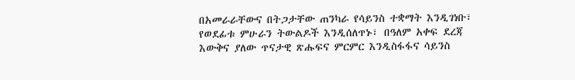በአመራራቸውና በትጋታቸው ጠንካራ የሳይንስ ተቋማት እንዲገነቡ፣ የወደፊቱ ምሁራን ትውልዶች እንዲሰለጥኑ፣ በዓለም አቀፍ ደረጃ እውቅና ያለው ጥናታዊ ጽሑፍና ምርምር እንዲስፋፋና ሳይንስ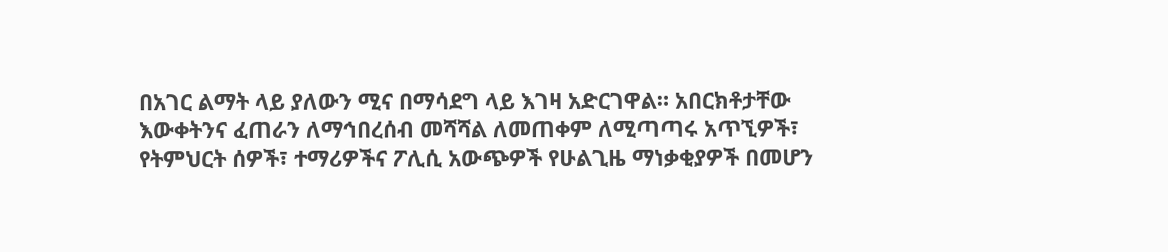በአገር ልማት ላይ ያለውን ሚና በማሳደግ ላይ እገዛ አድርገዋል። አበርክቶታቸው እውቀትንና ፈጠራን ለማኅበረሰብ መሻሻል ለመጠቀም ለሚጣጣሩ አጥኚዎች፣ የትምህርት ሰዎች፣ ተማሪዎችና ፖሊሲ አውጭዎች የሁልጊዜ ማነቃቂያዎች በመሆን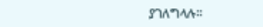ያገለግላሉ።